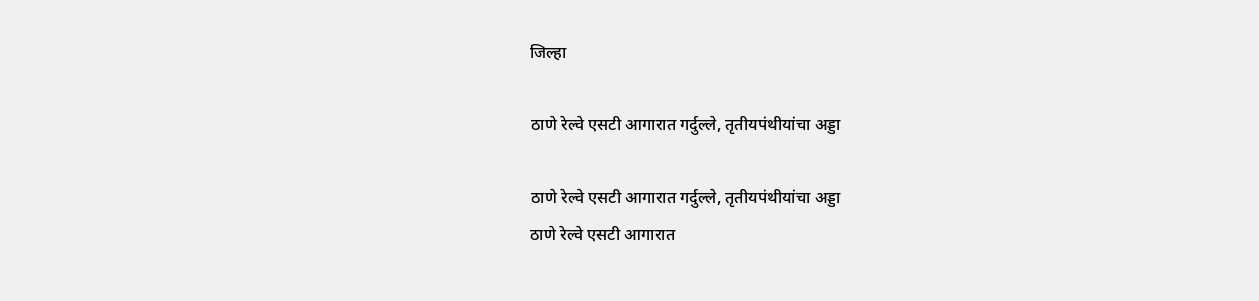जिल्हा

ठाणे रेल्वे एसटी आगारात गर्दुल्ले, तृतीयपंथीयांचा अड्डा

ठाणे रेल्वे एसटी आगारात गर्दुल्ले, तृतीयपंथीयांचा अड्डा
ठाणे रेल्वे एसटी आगारात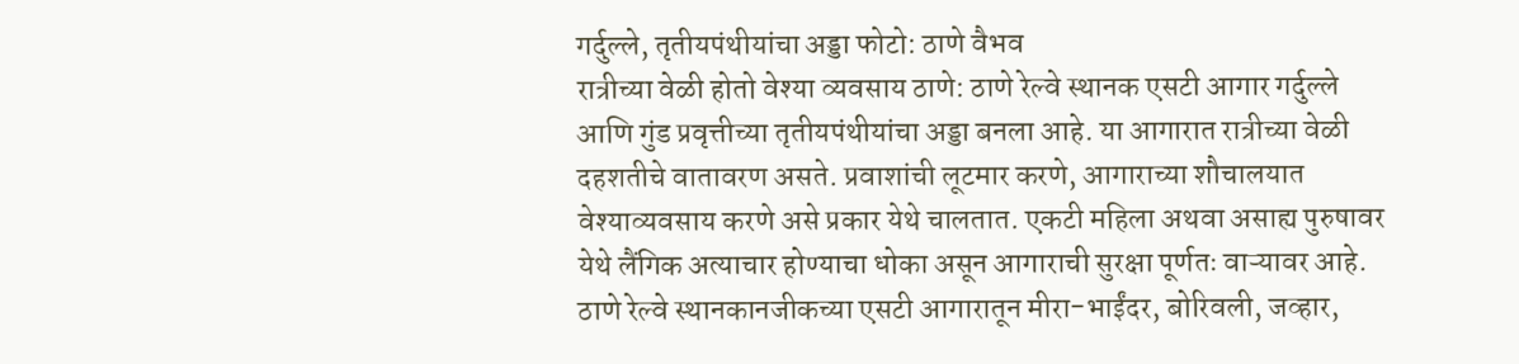गर्दुल्ले, तृतीयपंथीयांचा अड्डा फोटो: ठाणे वैभव
रात्रीच्या वेळी होतो वेश्या व्यवसाय ठाणे: ठाणे रेल्वे स्थानक एसटी आगार गर्दुल्ले आणि गुंड प्रवृत्तीच्या तृतीयपंथीयांचा अड्डा बनला आहे. या आगारात रात्रीच्या वेळी दहशतीचे वातावरण असते. प्रवाशांची लूटमार करणे, आगाराच्या शौचालयात वेश्याव्यवसाय करणे असे प्रकार येथे चालतात. एकटी महिला अथवा असाह्य पुरुषावर येथे लैंगिक अत्याचार होण्याचा धोका असून आगाराची सुरक्षा पूर्णतः वाऱ्यावर आहे. ठाणे रेल्वे स्थानकानजीकच्या एसटी आगारातून मीरा-भाईंदर, बोरिवली, जव्हार,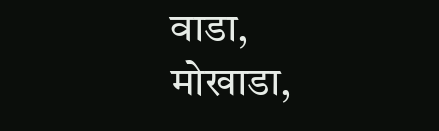वाडा, मोखाडा,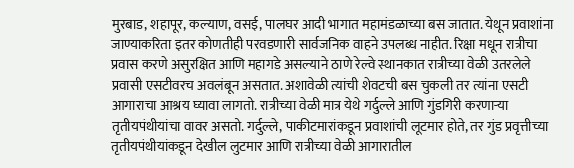मुरबाड, शहापूर, कल्याण, वसई, पालघर आदी भागात महामंडळाच्या बस जातात. येथून प्रवाशांना जाण्याकरिता इतर कोणतीही परवडणारी सार्वजनिक वाहने उपलब्ध नाहीत. रिक्षा मधून रात्रीचा प्रवास करणे असुरक्षित आणि महागडे असल्याने ठाणे रेल्वे स्थानकात रात्रीच्या वेळी उतरलेले प्रवासी एसटीवरच अवलंबून असतात. अशावेळी त्यांची शेवटची बस चुकली तर त्यांना एसटी आगाराचा आश्रय घ्यावा लागतो. रात्रीच्या वेळी मात्र येथे गर्दुल्ले आणि गुंडगिरी करणाऱ्या तृतीयपंथीयांचा वावर असतो. गर्दुल्ले, पाकीटमारांकडून प्रवाशांची लूटमार होते, तर गुंड प्रवृत्तीच्या तृतीयपंथीयांकडून देखील लुटमार आणि रात्रीच्या वेळी आगारातील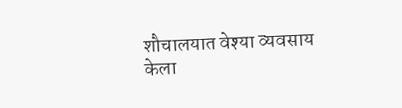शौचालयात वेश्या व्यवसाय केला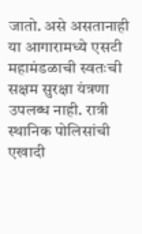जातो. असे असतानाही या आगारामध्ये एसटी महामंडळाची स्वतःची सक्षम सुरक्षा यंत्रणा उपलब्ध नाही. रात्री स्थानिक पोलिसांची एखादी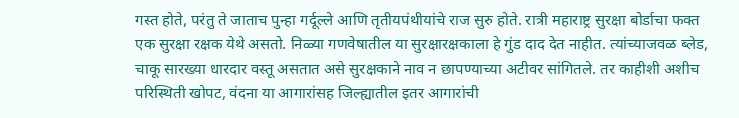गस्त होते, परंतु ते जाताच पुन्हा गर्दूल्ले आणि तृतीयपंथीयांचे राज सुरु होते. रात्री महाराष्ट्र सुरक्षा बोर्डाचा फक्त एक सुरक्षा रक्षक येथे असतो. निळ्या गणवेषातील या सुरक्षारक्षकाला हे गुंड दाद देत नाहीत. त्यांच्याजवळ ब्लेड, चाकू सारख्या धारदार वस्तू असतात असे सुरक्षकाने नाव न छापण्याच्या अटीवर सांगितले. तर काहीशी अशीच परिस्थिती खोपट, वंदना या आगारांसह जिल्ह्यातील इतर आगारांची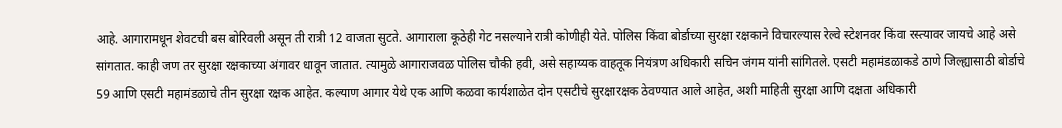आहे. आगारामधून शेवटची बस बोरिवली असून ती रात्री 12 वाजता सुटते. आगाराला कूठेही गेट नसल्याने रात्री कोणीही येते. पोलिस किंवा बोर्डाच्या सुरक्षा रक्षकाने विचारल्यास रेल्वे स्टेशनवर किंवा रस्त्यावर जायचे आहे असे सांगतात. काही जण तर सुरक्षा रक्षकाच्या अंगावर धावून जातात. त्यामुळे आगाराजवळ पोलिस चौकी हवी, असे सहाय्यक वाहतूक नियंत्रण अधिकारी सचिन जंगम यांनी सांगितले. एसटी महामंडळाकडे ठाणे जिल्ह्यासाठी बोर्डाचे 59 आणि एसटी महामंडळाचे तीन सुरक्षा रक्षक आहेत. कल्याण आगार येथे एक आणि कळवा कार्यशाळेत दोन एसटीचे सुरक्षारक्षक ठेवण्यात आले आहेत, अशी माहिती सुरक्षा आणि दक्षता अधिकारी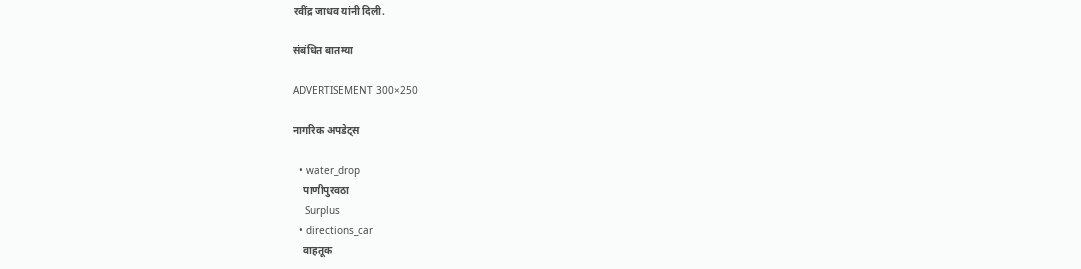रवींद्र जाधव यांनी दिली.

संबंधित बातम्या

ADVERTISEMENT 300×250

नागरिक अपडेट्स

  • water_drop
    पाणीपुरवठा
    Surplus
  • directions_car
    वाहतूक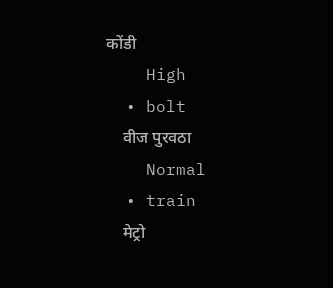कोंडी
    High
  • bolt
    वीज पुरवठा
    Normal
  • train
    मेट्रो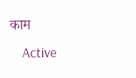काम
    Active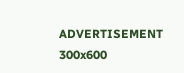ADVERTISEMENT 300x600